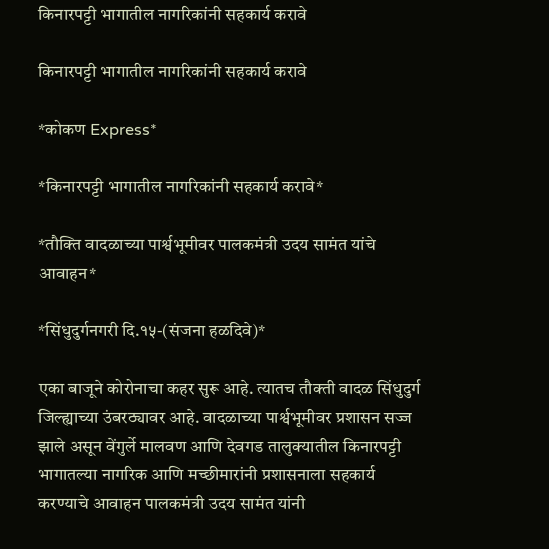किनारपट्टी भागातील नागरिकांनी सहकार्य करावे

किनारपट्टी भागातील नागरिकांनी सहकार्य करावे

*कोकण Express*

*किनारपट्टी भागातील नागरिकांनी सहकार्य करावे*

*तौक्ति वादळाच्या पार्श्वभूमीवर पालकमंत्री उदय सामंत यांचे आवाहन*

*सिंधुदुर्गनगरी दि.१५-(संजना हळदिवे)*

एका बाजूने कोरोनाचा कहर सुरू आहे. त्यातच तौक्ती वादळ सिंधुदुर्ग जिल्ह्याच्या उंबरठ्यावर आहे. वादळाच्या पार्श्वभूमीवर प्रशासन सज्ज झाले असून वेंगुर्ले मालवण आणि देवगड तालुक्यातील किनारपट्टी भागातल्या नागरिक आणि मच्छीमारांनी प्रशासनाला सहकार्य करण्याचे आवाहन पालकमंत्री उदय सामंत यांनी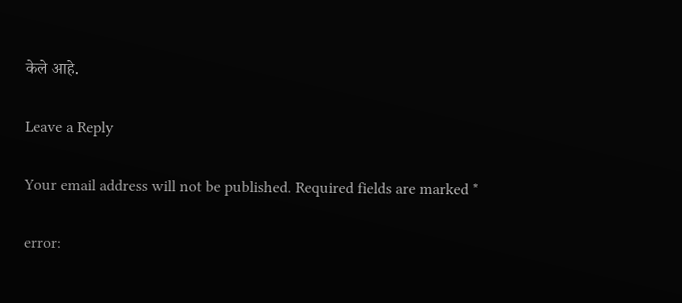केले आहे.

Leave a Reply

Your email address will not be published. Required fields are marked *

error: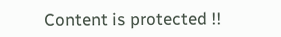Content is protected !!